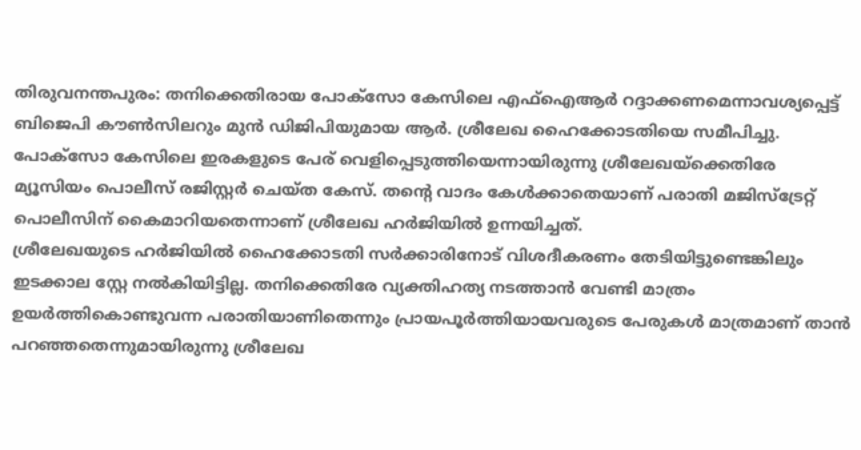തിരുവനന്തപുരം: തനിക്കെതിരായ പോക്സോ കേസിലെ എഫ്ഐആർ റദ്ദാക്കണമെന്നാവശ്യപ്പെട്ട് ബിജെപി കൗൺസിലറും മുൻ ഡിജിപിയുമായ ആർ. ശ്രീലേഖ ഹൈക്കോടതിയെ സമീപിച്ചു.
പോക്സോ കേസിലെ ഇരകളുടെ പേര് വെളിപ്പെടുത്തിയെന്നായിരുന്നു ശ്രീലേഖയ്ക്കെതിരേ മ്യൂസിയം പൊലീസ് രജിസ്റ്റർ ചെയ്ത കേസ്. തന്റെ വാദം കേൾക്കാതെയാണ് പരാതി മജിസ്ട്രേറ്റ് പൊലീസിന് കൈമാറിയതെന്നാണ് ശ്രീലേഖ ഹർജിയിൽ ഉന്നയിച്ചത്.
ശ്രീലേഖയുടെ ഹർജിയിൽ ഹൈക്കോടതി സർക്കാരിനോട് വിശദീകരണം തേടിയിട്ടുണ്ടെങ്കിലും ഇടക്കാല സ്റ്റേ നൽകിയിട്ടില്ല. തനിക്കെതിരേ വ്യക്തിഹത്യ നടത്താൻ വേണ്ടി മാത്രം ഉയർത്തികൊണ്ടുവന്ന പരാതിയാണിതെന്നും പ്രായപൂർത്തിയായവരുടെ പേരുകൾ മാത്രമാണ് താൻ പറഞ്ഞതെന്നുമായിരുന്നു ശ്രീലേഖ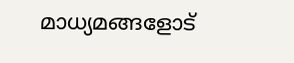മാധ്യമങ്ങളോട്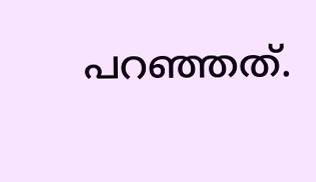പറഞ്ഞത്.